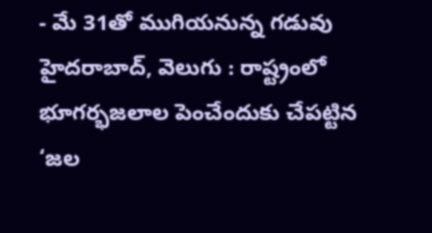- మే 31తో ముగియనున్న గడువు
హైదరాబాద్, వెలుగు : రాష్ట్రంలో భూగర్భజలాల పెంచేందుకు చేపట్టిన ‘జల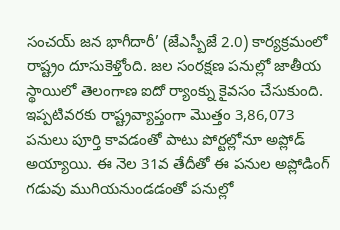సంచయ్ జన భాగీదారీ’ (జేఎస్బీజే 2.0) కార్యక్రమంలో రాష్ట్రం దూసుకెళ్తోంది. జల సంరక్షణ పనుల్లో జాతీయ స్థాయిలో తెలంగాణ ఐదో ర్యాంక్ను కైవసం చేసుకుంది.
ఇప్పటివరకు రాష్ట్రవ్యాప్తంగా మొత్తం 3,86,073 పనులు పూర్తి కావడంతో పాటు పోర్టల్లోనూ అప్లోడ్ అయ్యాయి. ఈ నెల 31వ తేదీతో ఈ పనుల అప్లోడింగ్ గడువు ముగియనుండడంతో పనుల్లో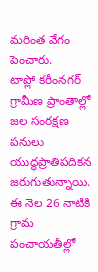మరింత వేగం పెంచారు.
టాప్లో కరీంనగర్
గ్రామీణ ప్రాంతాల్లో జల సంరక్షణ పనులు యుద్ధప్రాతిపదికన జరుగుతున్నాయి. ఈ నెల 26 నాటికి గ్రామ పంచాయతీల్లో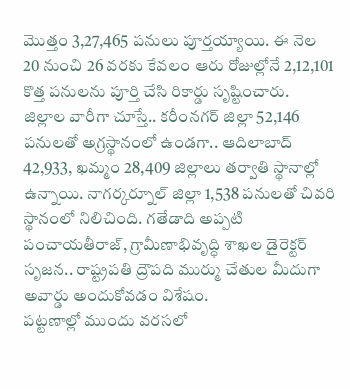మొత్తం 3,27,465 పనులు పూర్తయ్యాయి. ఈ నెల 20 నుంచి 26 వరకు కేవలం ఆరు రోజుల్లోనే 2,12,101 కొత్త పనులను పూర్తి చేసి రికార్డు సృష్టించారు.
జిల్లాల వారీగా చూస్తే.. కరీంనగర్ జిల్లా 52,146 పనులతో అగ్రస్థానంలో ఉండగా.. ఆదిలాబాద్ 42,933, ఖమ్మం 28,409 జిల్లాలు తర్వాతి స్థానాల్లో ఉన్నాయి. నాగర్కర్నూల్ జిల్లా 1,538 పనులతో చివరి స్థానంలో నిలిచింది. గతేడాది అప్పటి పంచాయతీరాజ్, గ్రామీణాభివృద్ధి శాఖల డైరెక్టర్ సృజన.. రాష్ట్రపతి ద్రౌపది ముర్ము చేతుల మీదుగా అవార్డు అందుకోవడం విశేషం.
పట్టణాల్లో ముందు వరసలో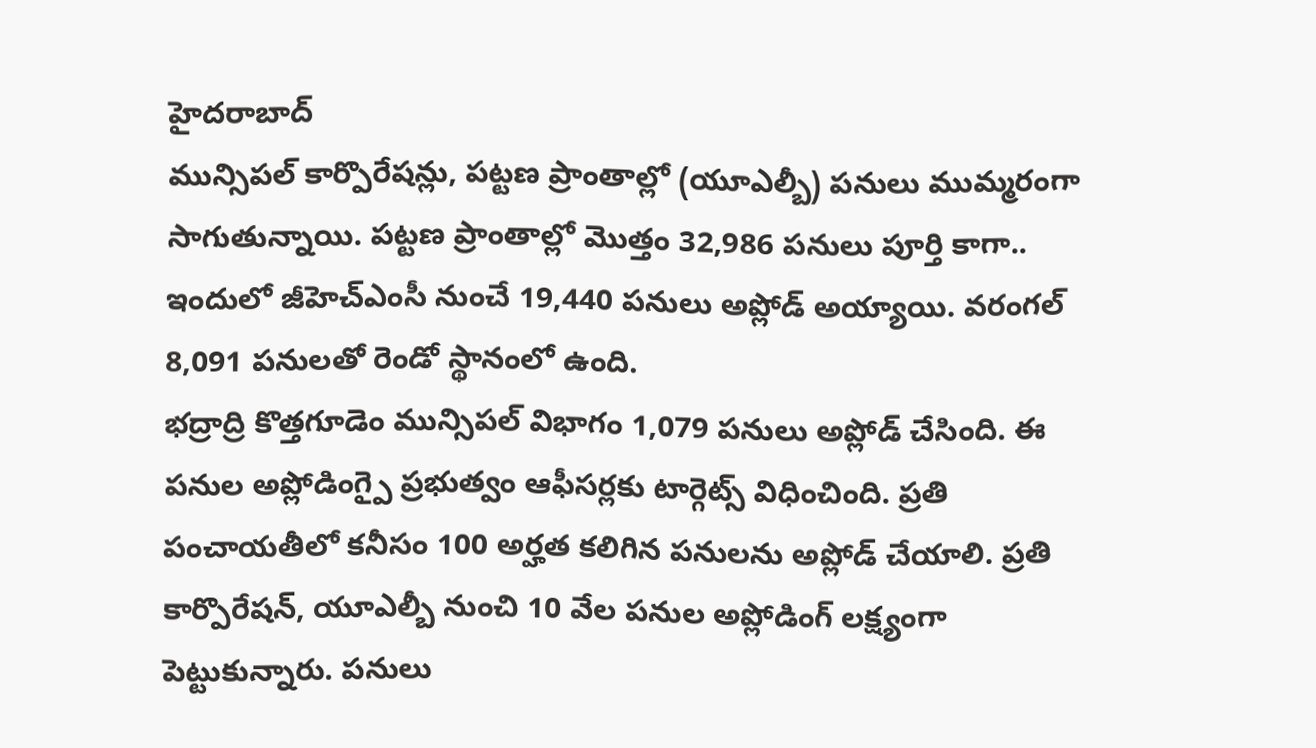హైదరాబాద్
మున్సిపల్ కార్పొరేషన్లు, పట్టణ ప్రాంతాల్లో (యూఎల్బీ) పనులు ముమ్మరంగా సాగుతున్నాయి. పట్టణ ప్రాంతాల్లో మొత్తం 32,986 పనులు పూర్తి కాగా.. ఇందులో జీహెచ్ఎంసీ నుంచే 19,440 పనులు అప్లోడ్ అయ్యాయి. వరంగల్ 8,091 పనులతో రెండో స్థానంలో ఉంది.
భద్రాద్రి కొత్తగూడెం మున్సిపల్ విభాగం 1,079 పనులు అప్లోడ్ చేసింది. ఈ పనుల అప్లోడింగ్పై ప్రభుత్వం ఆఫీసర్లకు టార్గెట్స్ విధించింది. ప్రతి పంచాయతీలో కనీసం 100 అర్హత కలిగిన పనులను అప్లోడ్ చేయాలి. ప్రతి కార్పొరేషన్, యూఎల్బీ నుంచి 10 వేల పనుల అప్లోడింగ్ లక్ష్యంగా పెట్టుకున్నారు. పనులు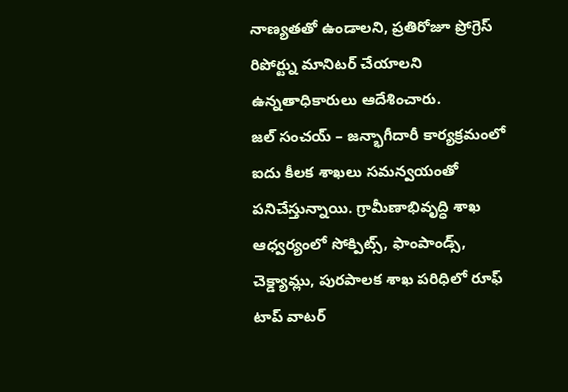నాణ్యతతో ఉండాలని, ప్రతిరోజూ ప్రోగ్రెస్ రిపోర్ట్ను మానిటర్ చేయాలని ఉన్నతాధికారులు ఆదేశించారు.
జల్ సంచయ్ – జన్భాగీదారీ కార్యక్రమంలో ఐదు కీలక శాఖలు సమన్వయంతో పనిచేస్తున్నాయి. గ్రామీణాభివృద్ధి శాఖ ఆధ్వర్యంలో సోక్పిట్స్, ఫాంపాండ్స్, చెక్డ్యామ్లు, పురపాలక శాఖ పరిధిలో రూఫ్ టాప్ వాటర్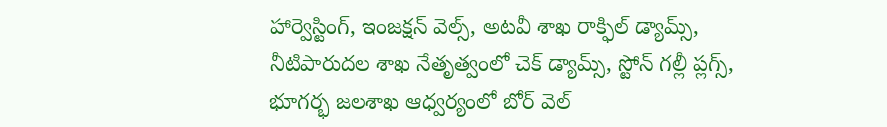హార్వెస్టింగ్, ఇంజక్షన్ వెల్స్, అటవీ శాఖ రాక్ఫిల్ డ్యామ్స్, నీటిపారుదల శాఖ నేతృత్వంలో చెక్ డ్యామ్స్, స్టోన్ గల్లీ ప్లగ్స్, భూగర్భ జలశాఖ ఆధ్వర్యంలో బోర్ వెల్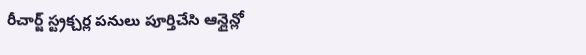రీచార్జ్ స్ట్రక్చర్ల పనులు పూర్తిచేసి ఆన్లైన్లో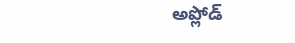అప్లోడ్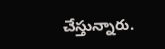చేస్తున్నారు.